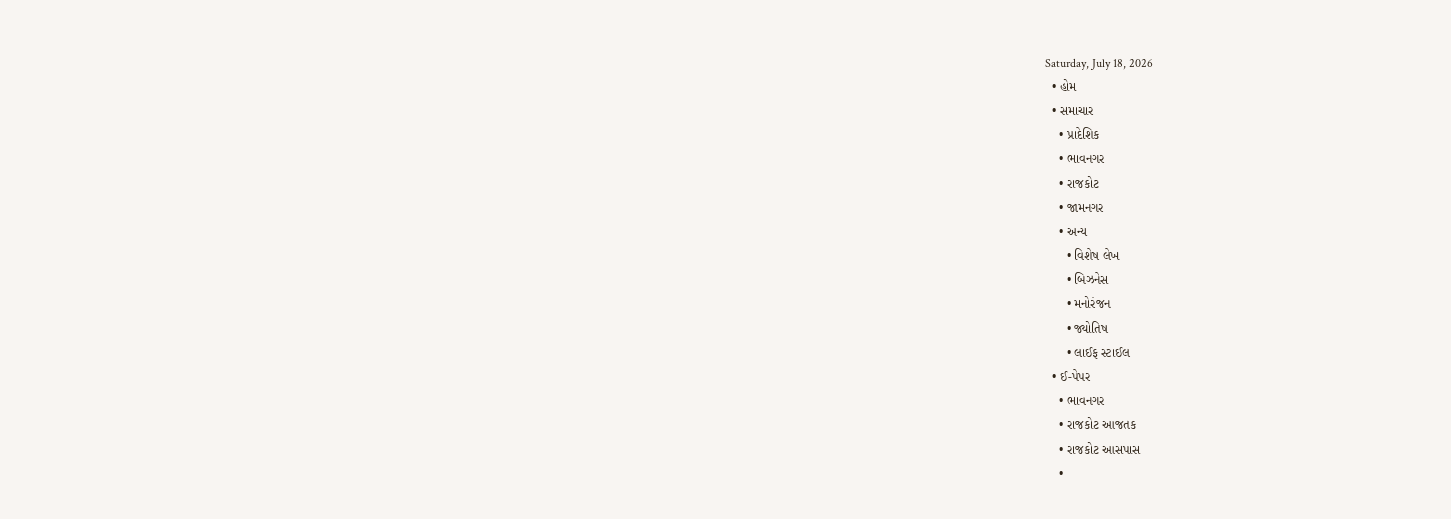Saturday, July 18, 2026
  • હોમ
  • સમાચાર
    • પ્રાદેશિક
    • ભાવનગર
    • રાજકોટ
    • જામનગર
    • અન્ય
      • વિશેષ લેખ
      • બિઝનેસ
      • મનોરંજન
      • જ્યોતિષ
      • લાઈફ સ્ટાઈલ
  • ઈ-પેપર
    • ભાવનગર
    • રાજકોટ આજતક
    • રાજકોટ આસપાસ
    •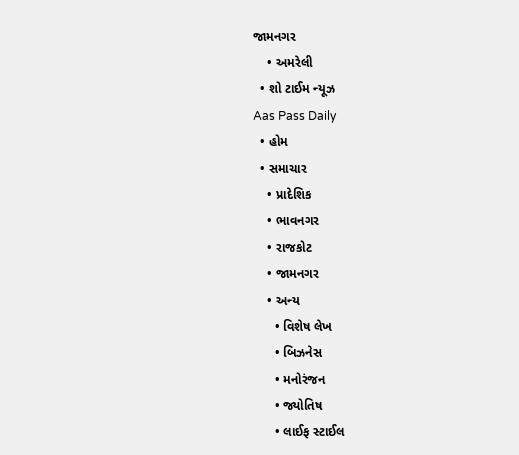જામનગર
    • અમરેલી
  • શો ટાઈમ ન્યૂઝ
Aas Pass Daily
  • હોમ
  • સમાચાર
    • પ્રાદેશિક
    • ભાવનગર
    • રાજકોટ
    • જામનગર
    • અન્ય
      • વિશેષ લેખ
      • બિઝનેસ
      • મનોરંજન
      • જ્યોતિષ
      • લાઈફ સ્ટાઈલ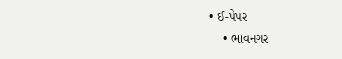• ઈ-પેપર
    • ભાવનગર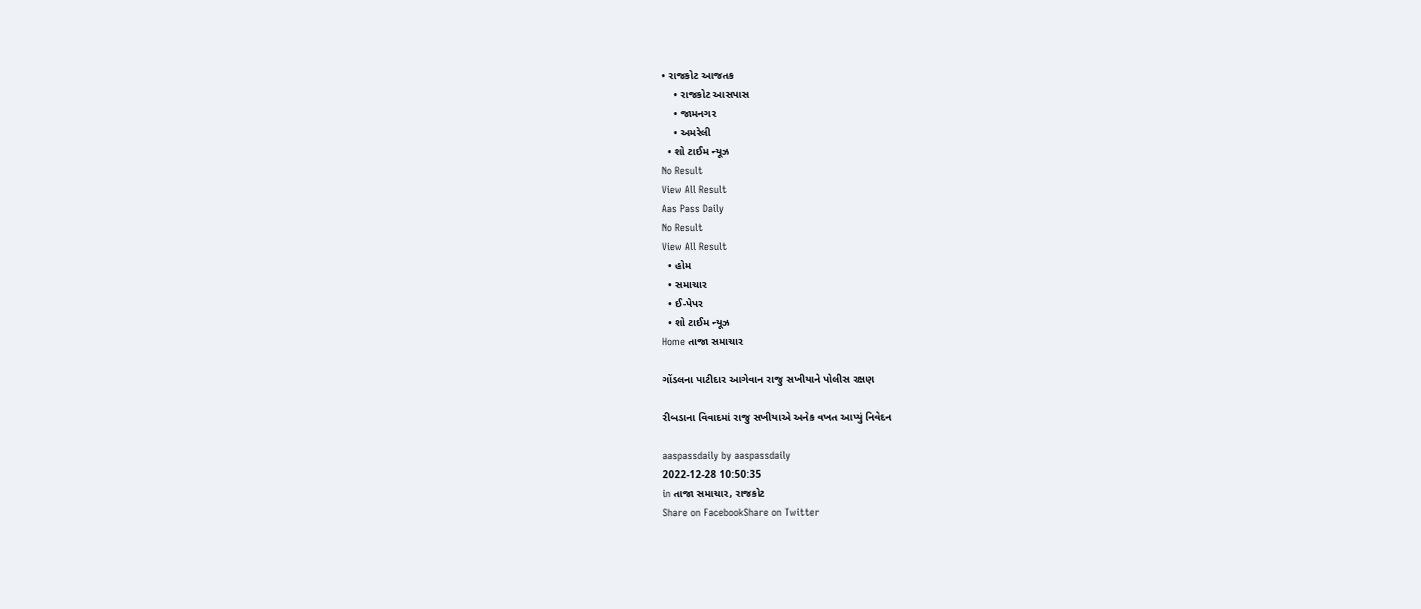• રાજકોટ આજતક
    • રાજકોટ આસપાસ
    • જામનગર
    • અમરેલી
  • શો ટાઈમ ન્યૂઝ
No Result
View All Result
Aas Pass Daily
No Result
View All Result
  • હોમ
  • સમાચાર
  • ઈ-પેપર
  • શો ટાઈમ ન્યૂઝ
Home તાજા સમાચાર

ગોંડલના પાટીદાર આગેવાન રાજુ સખીયાને પોલીસ રક્ષણ

રીબડાના વિવાદમાં રાજુ સખીયાએ અનેક વખત આપ્યું નિવેદન

aaspassdaily by aaspassdaily
2022-12-28 10:50:35
in તાજા સમાચાર, રાજકોટ
Share on FacebookShare on Twitter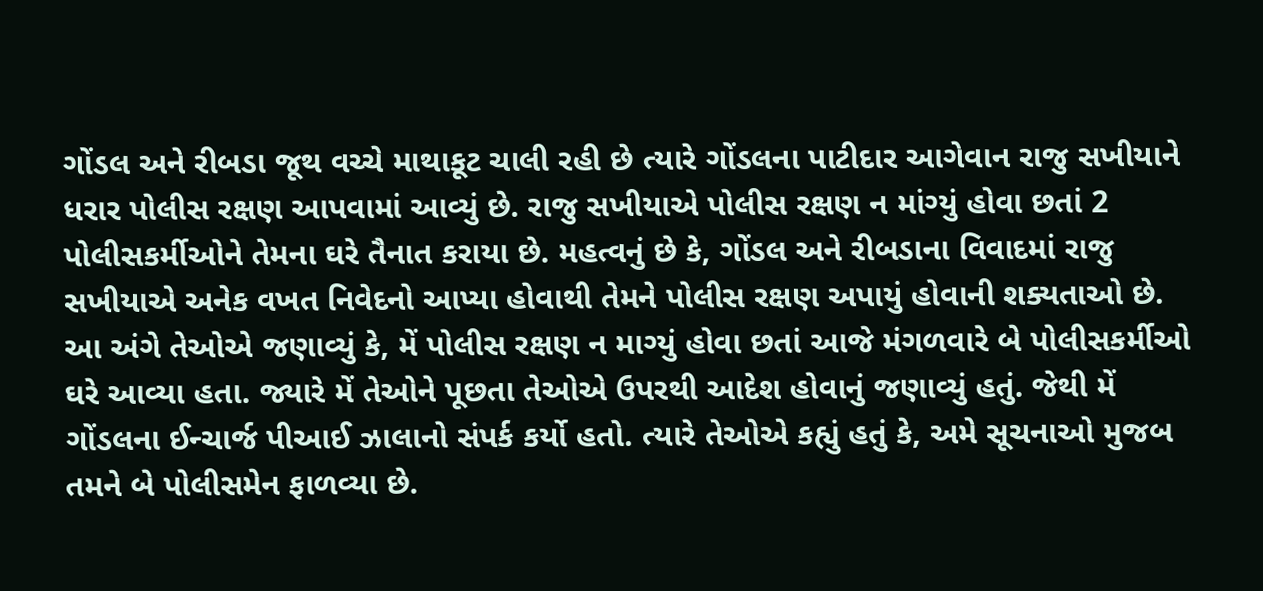ગોંડલ અને રીબડા જૂથ વચ્ચે માથાકૂટ ચાલી રહી છે ત્યારે ગોંડલના પાટીદાર આગેવાન રાજુ સખીયાને ધરાર પોલીસ રક્ષણ આપવામાં આવ્યું છે. રાજુ સખીયાએ પોલીસ રક્ષણ ન માંગ્યું હોવા છતાં 2 પોલીસકર્મીઓને તેમના ઘરે તૈનાત કરાયા છે. મહત્વનું છે કે, ગોંડલ અને રીબડાના વિવાદમાં રાજુ સખીયાએ અનેક વખત નિવેદનો આપ્યા હોવાથી તેમને પોલીસ રક્ષણ અપાયું હોવાની શક્યતાઓ છે.
આ અંગે તેઓએ જણાવ્યું કે, મેં પોલીસ રક્ષણ ન માગ્યું હોવા છતાં આજે મંગળવારે બે પોલીસકર્મીઓ ઘરે આવ્યા હતા. જ્યારે મેં તેઓને પૂછતા તેઓએ ઉપરથી આદેશ હોવાનું જણાવ્યું હતું. જેથી મેં ગોંડલના ઈન્ચાર્જ પીઆઈ ઝાલાનો સંપર્ક કર્યો હતો. ત્યારે તેઓએ કહ્યું હતું કે, અમે સૂચનાઓ મુજબ તમને બે પોલીસમેન ફાળવ્યા છે.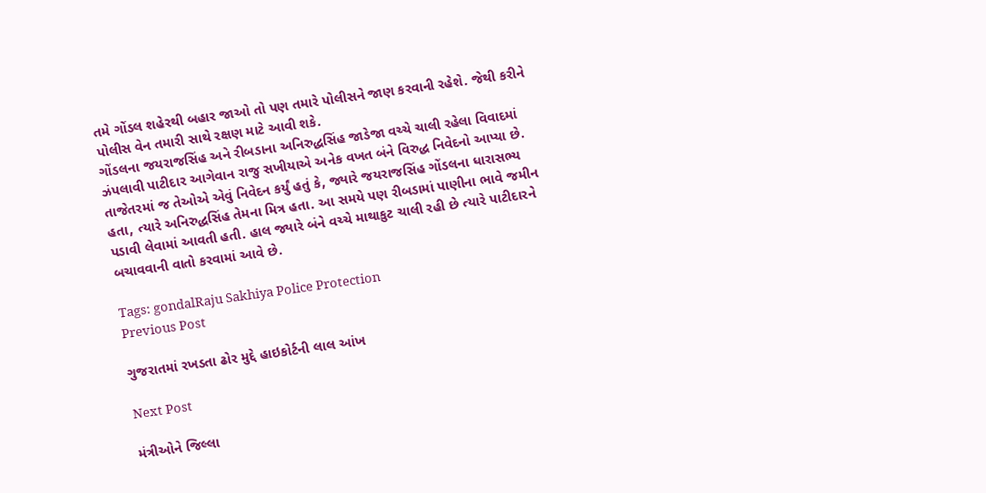તમે ગોંડલ શહેરથી બહાર જા‌ઓ તો પણ તમારે પોલીસને જાણ કરવાની રહેશે. જેથી કરીને પોલીસ વેન તમારી સાથે રક્ષણ માટે આવી શકે.
ગોંડલના જયરાજસિંહ અને રીબડાના અનિરુદ્ધસિંહ જાડેજા વચ્ચે ચાલી રહેલા વિવાદમાં ઝંપલાવી પાટીદાર આગેવાન રાજુ સખીયાએ અનેક વખત બંને વિરુદ્ધ નિવેદનો આપ્યા છે. તાજેતરમાં જ તેઓએ એવું નિવેદન કર્યું હતું કે, જ્યારે જયરાજસિંહ ગોંડલના ધારાસભ્ય હતા, ત્યારે અનિરુદ્ધસિંહ તેમના મિત્ર હતા. આ સમયે પણ રીબડામાં પાણીના ભાવે જમીન પડાવી લેવામાં આવતી હતી. હાલ જ્યારે બંને વચ્ચે માથાકુટ ચાલી રહી છે ત્યારે પાટીદારને બચાવવાની વાતો કરવામાં આવે છે.

Tags: gondalRaju Sakhiya Police Protection
Previous Post

ગુજરાતમાં રખડતા ઢોર મુદ્દે હાઇકોર્ટની લાલ આંખ

Next Post

મંત્રીઓને જિલ્લા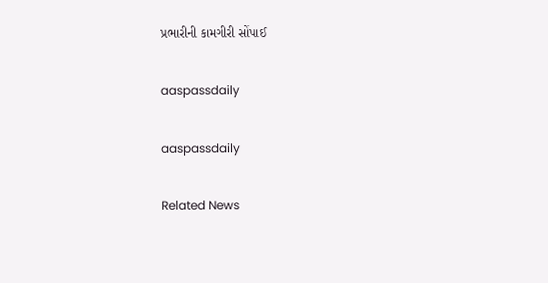પ્રભારીની કામગીરી સોંપાઈ

aaspassdaily

aaspassdaily

Related News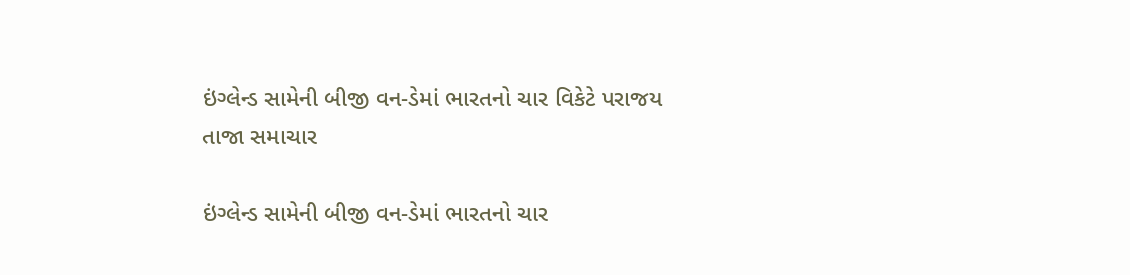ઇંગ્લેન્ડ સામેની બીજી વન-ડેમાં ભારતનો ચાર વિકેટે પરાજય
તાજા સમાચાર

ઇંગ્લેન્ડ સામેની બીજી વન-ડેમાં ભારતનો ચાર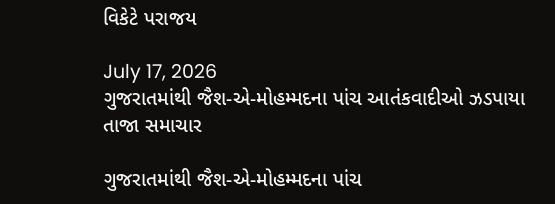વિકેટે પરાજય

July 17, 2026
ગુજરાતમાંથી જૈશ-એ-મોહમ્મદના પાંચ આતંકવાદીઓ ઝડપાયા
તાજા સમાચાર

ગુજરાતમાંથી જૈશ-એ-મોહમ્મદના પાંચ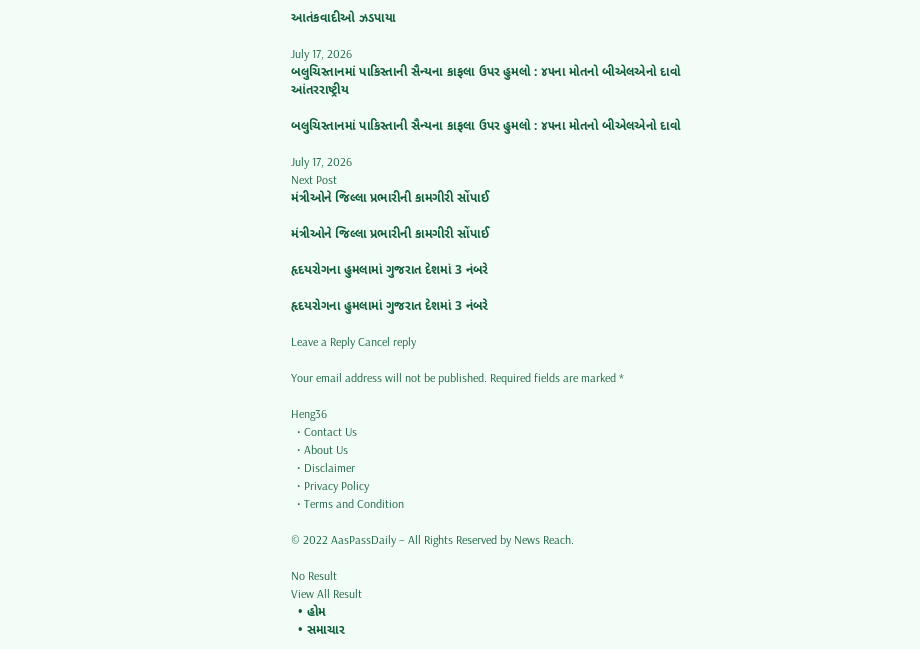આતંકવાદીઓ ઝડપાયા

July 17, 2026
બલુચિસ્તાનમાં પાકિસ્તાની સૈન્યના કાફલા ઉપર હુમલો : ૪૫ના મોતનો બીએલએનો દાવો
આંતરરાષ્ટ્રીય

બલુચિસ્તાનમાં પાકિસ્તાની સૈન્યના કાફલા ઉપર હુમલો : ૪૫ના મોતનો બીએલએનો દાવો

July 17, 2026
Next Post
મંત્રીઓને જિલ્લા પ્રભારીની કામગીરી સોંપાઈ

મંત્રીઓને જિલ્લા પ્રભારીની કામગીરી સોંપાઈ

હૃદયરોગના હુમલામાં ગુજરાત દેશમાં 3 નંબરે

હૃદયરોગના હુમલામાં ગુજરાત દેશમાં 3 નંબરે

Leave a Reply Cancel reply

Your email address will not be published. Required fields are marked *

Heng36
  • Contact Us
  • About Us
  • Disclaimer
  • Privacy Policy
  • Terms and Condition

© 2022 AasPassDaily – All Rights Reserved by News Reach.

No Result
View All Result
  • હોમ
  • સમાચાર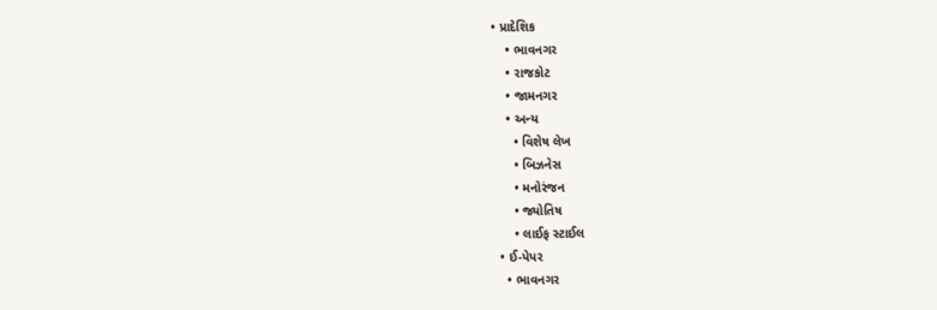• પ્રાદેશિક
    • ભાવનગર
    • રાજકોટ
    • જામનગર
    • અન્ય
      • વિશેષ લેખ
      • બિઝનેસ
      • મનોરંજન
      • જ્યોતિષ
      • લાઈફ સ્ટાઈલ
  • ઈ-પેપર
    • ભાવનગર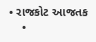• રાજકોટ આજતક
    •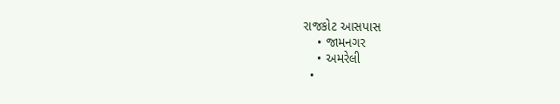રાજકોટ આસપાસ
    • જામનગર
    • અમરેલી
  •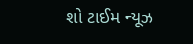શો ટાઈમ ન્યૂઝ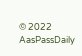© 2022 AasPassDaily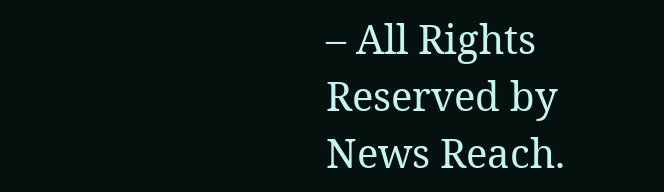– All Rights Reserved by News Reach.